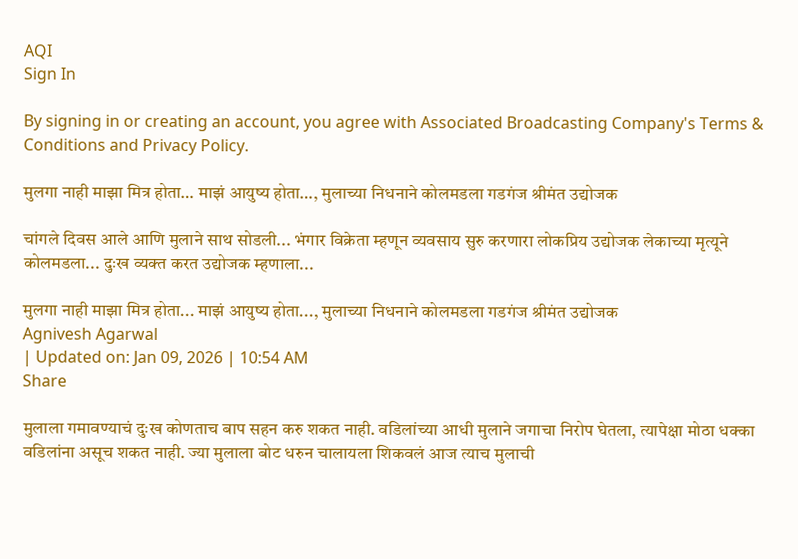AQI
Sign In

By signing in or creating an account, you agree with Associated Broadcasting Company's Terms & Conditions and Privacy Policy.

मुलगा नाही माझा मित्र होता… माझं आयुष्य होता…, मुलाच्या निधनाने कोलमडला गडगंज श्रीमंत उद्योजक

चांगले दिवस आले आणि मुलाने साथ सोडली... भंगार विक्रेता म्हणून व्यवसाय सुरु करणारा लोकप्रिय उद्योजक लेकाच्या मृत्यूने कोलमडला... दुःख व्यक्त करत उद्योजक म्हणाला...

मुलगा नाही माझा मित्र होता... माझं आयुष्य होता..., मुलाच्या निधनाने कोलमडला गडगंज श्रीमंत उद्योजक
Agnivesh Agarwal
| Updated on: Jan 09, 2026 | 10:54 AM
Share

मुलाला गमावण्याचं दुःख कोणताच बाप सहन करु शकत नाही. वडिलांच्या आधी मुलाने जगाचा निरोप घेतला, त्यापेक्षा मोठा धक्का वडिलांना असूच शकत नाही. ज्या मुलाला बोट धरुन चालायला शिकवलं आज त्याच मुलाची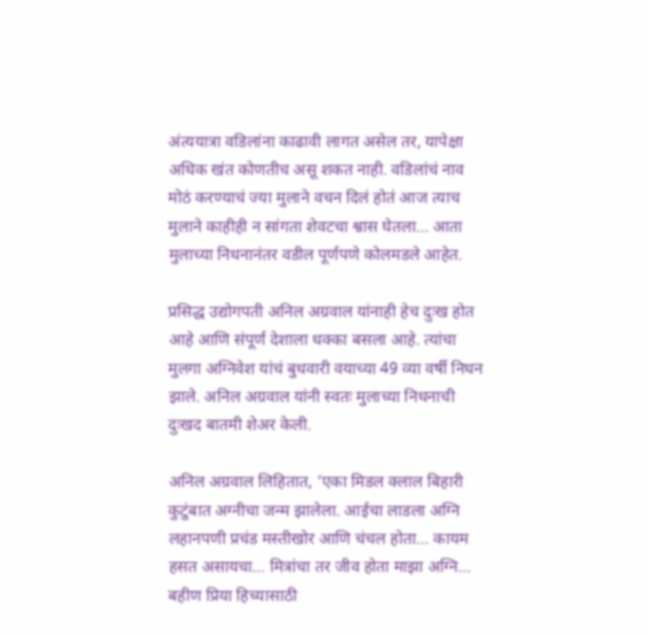अंत्ययात्रा वडिलांना काढावी लागत असेल तर, यापेक्षा अधिक खंत कोणतीच असू शकत नाही. वडिलांचं नाव मोठं करण्याचं ज्या मुलाने वचन दिलं होतं आज त्याच मुलाने काहीही न सांगता शेवटचा श्वास घेतला… आता मुलाच्या निधनानंतर वडील पूर्णपणे कोलमडले आहेत.

प्रसिद्ध उद्योगपती अनिल अग्रवाल यांनाही हेच दुःख होत आहे आणि संपूर्ण देशाला धक्का बसला आहे. त्यांचा मुलगा अग्निवेश यांचं बुधवारी वयाच्या 49 व्या वर्षी निधन झाले. अनिल अग्रवाल यांनी स्वतः मुलाच्या निधनाची दुःखद बातमी शेअर केली.

अनिल अग्रवाल लिहितात, ‘एका मिडल क्लाल बिहारी कुटुंबात अग्नीचा जन्म झालेला. आईचा लाडला अग्नि लहानपणी प्रचंड मस्तीखोर आणि चंचल होता… कायम हसत असायचा… मित्रांचा तर जीव होता माझा अग्नि… बहीण प्रिया हिच्यासाठी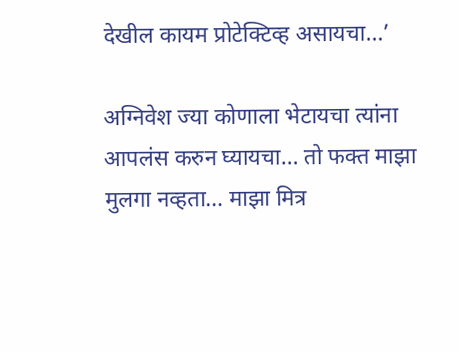देखील कायम प्रोटेक्टिव्ह असायचा…’

अग्निवेश ज्या कोणाला भेटायचा त्यांना आपलंस करुन घ्यायचा… तो फक्त माझा मुलगा नव्हता… माझा मित्र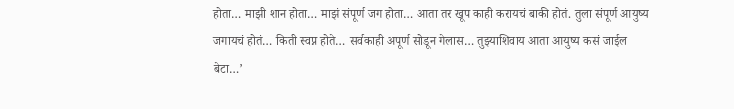होता… माझी शान होता… माझं संपूर्ण जग होता… आता तर खूप काही करायचं बाकी होतं. तुला संपूर्ण आयुष्य जगायचं होतं… किती स्वप्न होते… सर्वकाही अपूर्ण सोडून गेलास… तुझ्याशिवाय आता आयुष्य कसं जाईल बेटा…’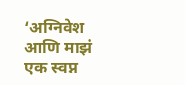‘अग्निवेश आणि माझं एक स्वप्न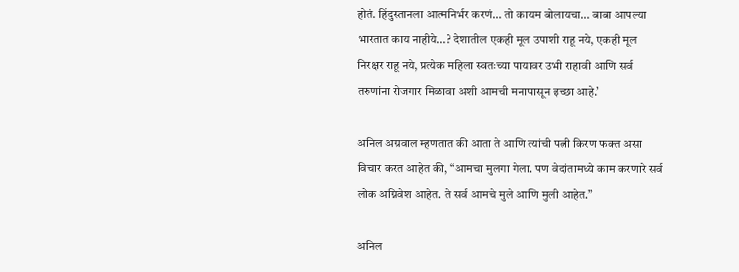होतं. हिंदुस्तानला आत्मनिर्भर करणं… तो कायम बोलायचा… बाबा आपल्या भारतात काय नाहीये…? देशातील एकही मूल उपाशी राहू नये, एकही मूल निरक्षर राहू नये, प्रत्येक महिला स्वतःच्या पायावर उभी राहावी आणि सर्व तरुणांना रोजगार मिळावा अशी आमची मनापासून इच्छा आहे.’

अनिल अग्रवाल म्हणतात की आता ते आणि त्यांची पत्नी किरण फक्त असा विचार करत आहेत की, “आमचा मुलगा गेला. पण वेदांतामध्ये काम करणारे सर्व लोक अग्निवेश आहेत. ते सर्व आमचे मुले आणि मुली आहेत.”

अनिल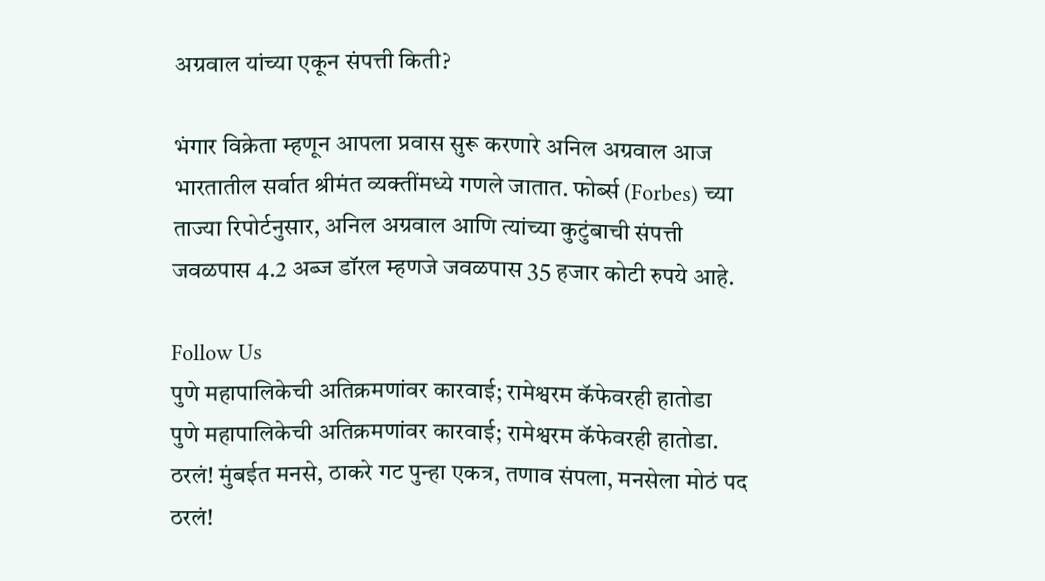अग्रवाल यांच्या एकून संपत्ती किती?

भंगार विक्रेता म्हणून आपला प्रवास सुरू करणारे अनिल अग्रवाल आज भारतातील सर्वात श्रीमंत व्यक्तींमध्ये गणले जातात. फोर्ब्स (Forbes) च्या ताज्या रिपोर्टनुसार, अनिल अग्रवाल आणि त्यांच्या कुटुंबाची संपत्ती जवळपास 4.2 अब्ज डॉरल म्हणजे जवळपास 35 हजार कोटी रुपये आहे.

Follow Us
पुणे महापालिकेची अतिक्रमणांवर कारवाई; रामेश्वरम कॅफेवरही हातोडा
पुणे महापालिकेची अतिक्रमणांवर कारवाई; रामेश्वरम कॅफेवरही हातोडा.
ठरलं! मुंबईत मनसे, ठाकरे गट पुन्हा एकत्र, तणाव संपला, मनसेला मोठं पद
ठरलं!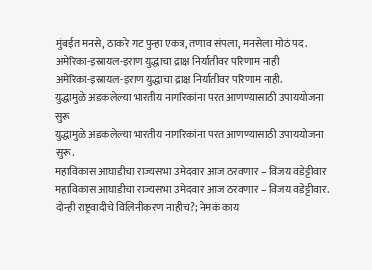मुंबईत मनसे, ठाकरे गट पुन्हा एकत्र, तणाव संपला, मनसेला मोठं पद.
अमेरिका-इस्रायल-इराण युद्धाचा द्राक्ष निर्यातीवर परिणाम नाही
अमेरिका-इस्रायल-इराण युद्धाचा द्राक्ष निर्यातीवर परिणाम नाही.
युद्धामुळे अडकलेल्या भारतीय नागरिकांना परत आणण्यासाठी उपाययोजना सुरू
युद्धामुळे अडकलेल्या भारतीय नागरिकांना परत आणण्यासाठी उपाययोजना सुरू.
महाविकास आघाडीचा राज्यसभा उमेदवार आज ठरवणार – विजय वडेट्टीवार
महाविकास आघाडीचा राज्यसभा उमेदवार आज ठरवणार – विजय वडेट्टीवार.
दोन्ही राष्ट्रवादीचे विलिनीकरण नाहीच?; नेमकं काय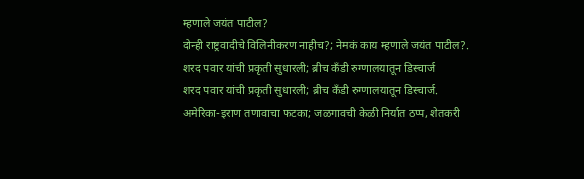म्हणाले जयंत पाटील?
दोन्ही राष्ट्रवादीचे विलिनीकरण नाहीच?; नेमकं काय म्हणाले जयंत पाटील?.
शरद पवार यांची प्रकृती सुधारली; ब्रीच कँडी रुग्णालयातून डिस्चार्ज
शरद पवार यांची प्रकृती सुधारली; ब्रीच कँडी रुग्णालयातून डिस्चार्ज.
अमेरिका-इराण तणावाचा फटका; जळगावची केळी निर्यात ठप्प, शेतकरी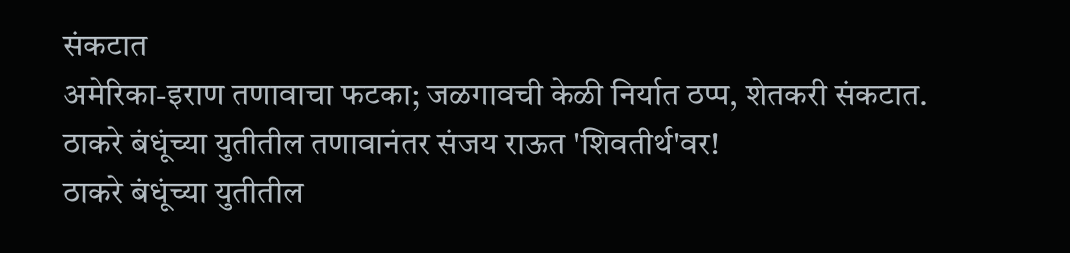संकटात
अमेरिका-इराण तणावाचा फटका; जळगावची केळी निर्यात ठप्प, शेतकरी संकटात.
ठाकरे बंधूंच्या युतीतील तणावानंतर संजय राऊत 'शिवतीर्थ'वर!
ठाकरे बंधूंच्या युतीतील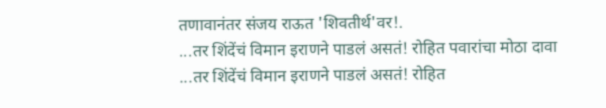तणावानंतर संजय राऊत 'शिवतीर्थ'वर!.
...तर शिंदेंचं विमान इराणने पाडलं असतं! रोहित पवारांचा मोठा दावा
...तर शिंदेंचं विमान इराणने पाडलं असतं! रोहित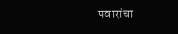पवारांचा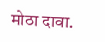मोठा दावा.